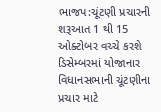ભાજપ:ચૂંટણી પ્રચારની શરૂઆત 1 થી 15 ઓક્ટોબર વચ્ચે કરશે
ડિસેમ્બરમાં યોજાનાર વિધાનસભાની ચૂંટણીના પ્રચાર માટે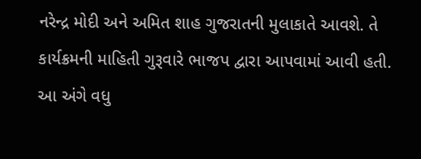નરેન્દ્ર મોદી અને અમિત શાહ ગુજરાતની મુલાકાતે આવશે. તે કાર્યક્રમની માહિતી ગુરૂવારે ભાજપ દ્વારા આપવામાં આવી હતી. આ અંગે વધુ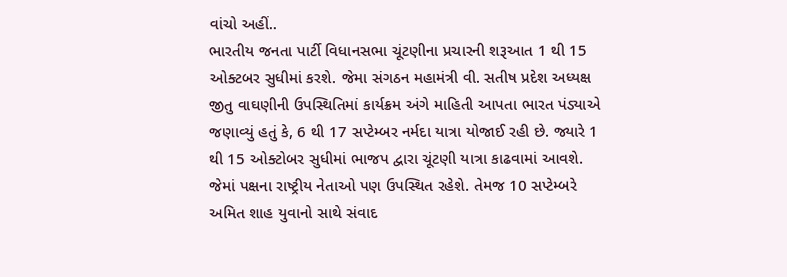વાંચો અહીં..
ભારતીય જનતા પાર્ટી વિધાનસભા ચૂંટણીના પ્રચારની શરૂઆત 1 થી 15 ઓક્ટબર સુધીમાં કરશે. જેમા સંગઠન મહામંત્રી વી. સતીષ પ્રદેશ અધ્યક્ષ જીતુ વાઘણીની ઉપસ્થિતિમાં કાર્યક્રમ અંગે માહિતી આપતા ભારત પંડ્યાએ જણાવ્યું હતું કે, 6 થી 17 સપ્ટેમ્બર નર્મદા યાત્રા યોજાઈ રહી છે. જ્યારે 1 થી 15 ઓક્ટોબર સુધીમાં ભાજપ દ્વારા ચૂંટણી યાત્રા કાઢવામાં આવશે. જેમાં પક્ષના રાષ્ટ્રીય નેતાઓ પણ ઉપસ્થિત રહેશે. તેમજ 10 સપ્ટેમ્બરે અમિત શાહ યુવાનો સાથે સંવાદ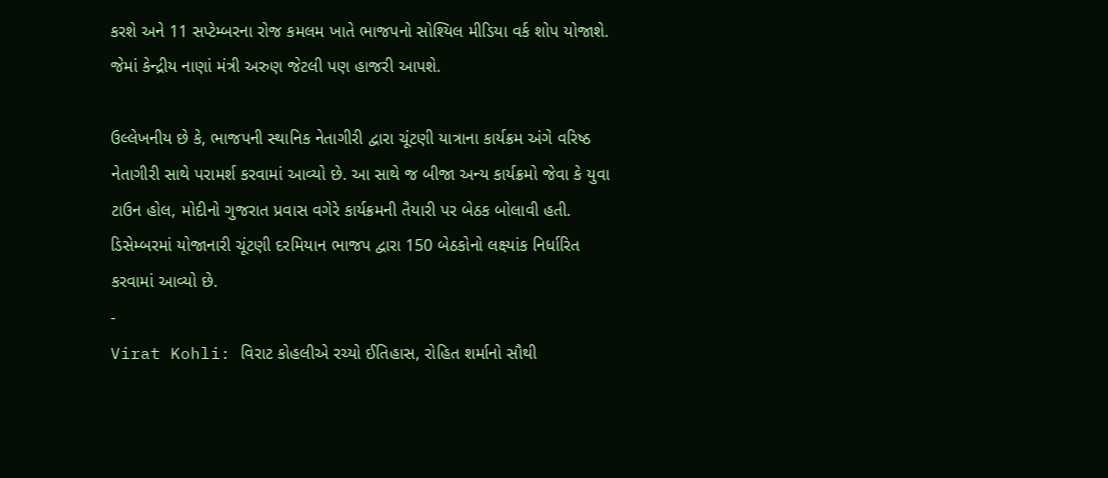કરશે અને 11 સપ્ટેમ્બરના રોજ કમલમ ખાતે ભાજપનો સોશ્યિલ મીડિયા વર્ક શોપ યોજાશે. જેમાં કેન્દ્રીય નાણાં મંત્રી અરુણ જેટલી પણ હાજરી આપશે.

ઉલ્લેખનીય છે કે, ભાજપની સ્થાનિક નેતાગીરી દ્વારા ચૂંટણી યાત્રાના કાર્યક્રમ અંગે વરિષ્ઠ નેતાગીરી સાથે પરામર્શ કરવામાં આવ્યો છે. આ સાથે જ બીજા અન્ય કાર્યક્રમો જેવા કે યુવા ટાઉન હોલ, મોદીનો ગુજરાત પ્રવાસ વગેરે કાર્યક્રમની તૈયારી પર બેઠક બોલાવી હતી. ડિસેમ્બરમાં યોજાનારી ચૂંટણી દરમિયાન ભાજપ દ્વારા 150 બેઠકોનો લક્ષ્યાંક નિર્ધારિત કરવામાં આવ્યો છે.
-
Virat Kohli: વિરાટ કોહલીએ રચ્યો ઈતિહાસ, રોહિત શર્માનો સૌથી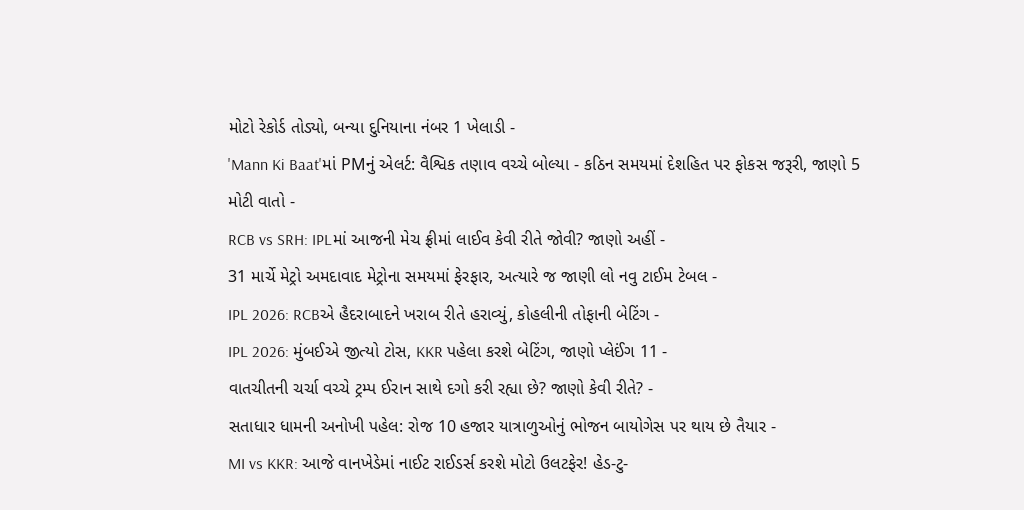મોટો રેકોર્ડ તોડ્યો, બન્યા દુનિયાના નંબર 1 ખેલાડી -
'Mann Ki Baat'માં PMનું એલર્ટ: વૈશ્વિક તણાવ વચ્ચે બોલ્યા - કઠિન સમયમાં દેશહિત પર ફોકસ જરૂરી, જાણો 5 મોટી વાતો -
RCB vs SRH: IPLમાં આજની મેચ ફ્રીમાં લાઈવ કેવી રીતે જોવી? જાણો અહીં -
31 માર્ચે મેટ્રો અમદાવાદ મેટ્રોના સમયમાં ફેરફાર, અત્યારે જ જાણી લો નવુ ટાઈમ ટેબલ -
IPL 2026: RCBએ હૈદરાબાદને ખરાબ રીતે હરાવ્યું, કોહલીની તોફાની બેટિંગ -
IPL 2026: મુંબઈએ જીત્યો ટોસ, KKR પહેલા કરશે બેટિંગ, જાણો પ્લેઈંગ 11 -
વાતચીતની ચર્ચા વચ્ચે ટ્રમ્પ ઈરાન સાથે દગો કરી રહ્યા છે? જાણો કેવી રીતે? -
સતાધાર ધામની અનોખી પહેલ: રોજ 10 હજાર યાત્રાળુઓનું ભોજન બાયોગેસ પર થાય છે તૈયાર -
MI vs KKR: આજે વાનખેડેમાં નાઈટ રાઈડર્સ કરશે મોટો ઉલટફેર! હેડ-ટુ-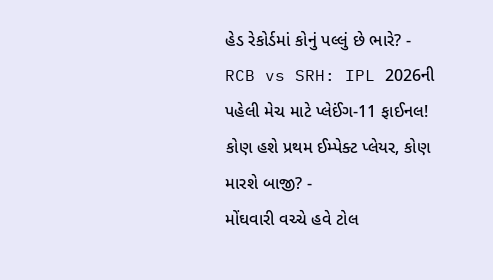હેડ રેકોર્ડમાં કોનું પલ્લું છે ભારે? -
RCB vs SRH: IPL 2026ની પહેલી મેચ માટે પ્લેઈંગ-11 ફાઈનલ! કોણ હશે પ્રથમ ઈમ્પેક્ટ પ્લેયર, કોણ મારશે બાજી? -
મોંઘવારી વચ્ચે હવે ટોલ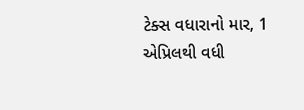ટેક્સ વધારાનો માર, 1 એપ્રિલથી વધી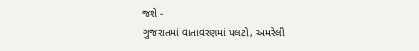જશે -
ગુજરાતમાં વાતાવરણમાં પલટો, અમરેલી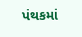પંથકમાં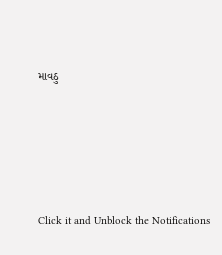માવઠુ






Click it and Unblock the Notifications